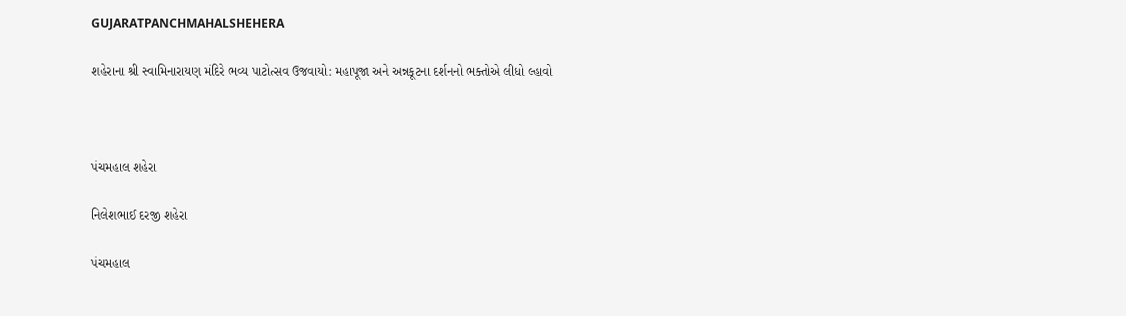GUJARATPANCHMAHALSHEHERA

શહેરાના શ્રી સ્વામિનારાયણ મંદિરે ભવ્ય પાટોત્સવ ઉજવાયો: મહાપૂજા અને અન્નકૂટના દર્શનનો ભક્તોએ લીધો લ્હાવો



પંચમહાલ શહેરા

નિલેશભાઈ દરજી શહેરા

પંચમહાલ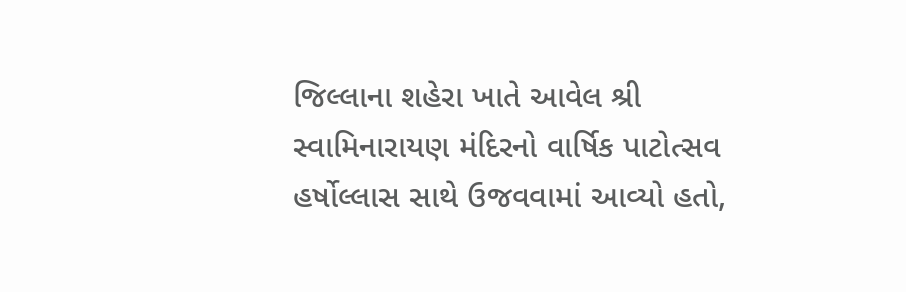જિલ્લાના શહેરા ખાતે આવેલ શ્રી સ્વામિનારાયણ મંદિરનો વાર્ષિક પાટોત્સવ હર્ષોલ્લાસ સાથે ઉજવવામાં આવ્યો હતો,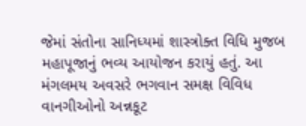જેમાં સંતોના સાનિધ્યમાં શાસ્ત્રોક્ત વિધિ મુજબ મહાપૂજાનું ભવ્ય આયોજન કરાયું હતું. આ મંગલમય અવસરે ભગવાન સમક્ષ વિવિધ વાનગીઓનો અન્નકૂટ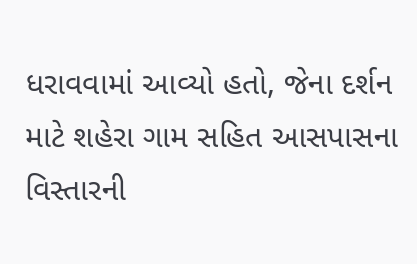ધરાવવામાં આવ્યો હતો, જેના દર્શન માટે શહેરા ગામ સહિત આસપાસના વિસ્તારની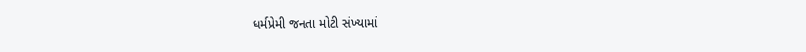ધર્મપ્રેમી જનતા મોટી સંખ્યામાં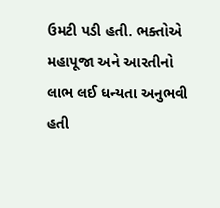ઉમટી પડી હતી. ભક્તોએ મહાપૂજા અને આરતીનો લાભ લઈ ધન્યતા અનુભવી હતી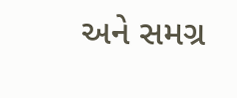અને સમગ્ર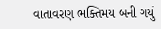વાતાવરણ ભક્તિમય બની ગયું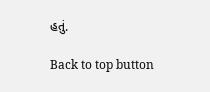હતું.

Back to top button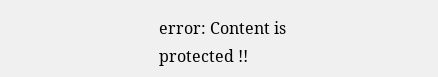error: Content is protected !!